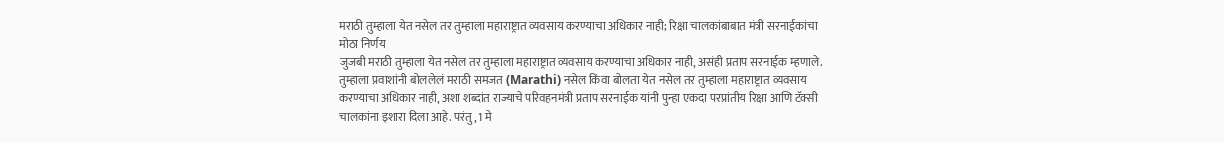मराठी तुम्हाला येत नसेल तर तुम्हाला महाराष्ट्रात व्यवसाय करण्याचा अधिकार नाही; रिक्षा चालकांबाबात मंत्री सरनाईकांचा मोठा निर्णय
जुजबी मराठी तुम्हाला येत नसेल तर तुम्हाला महाराष्ट्रात व्यवसाय करण्याचा अधिकार नाही, असंही प्रताप सरनाईक म्हणाले.
तुम्हाला प्रवाशांनी बोललेलं मराठी समजत (Marathi) नसेल किंवा बोलता येत नसेल तर तुम्हाला महाराष्ट्रात व्यवसाय करण्याचा अधिकार नाही, अशा शब्दांत राज्याचे परिवहनमंत्री प्रताप सरनाईक यांनी पुन्हा एकदा परप्रांतीय रिक्षा आणि टॅक्सी चालकांना इशारा दिला आहे. परंतु, 1 मे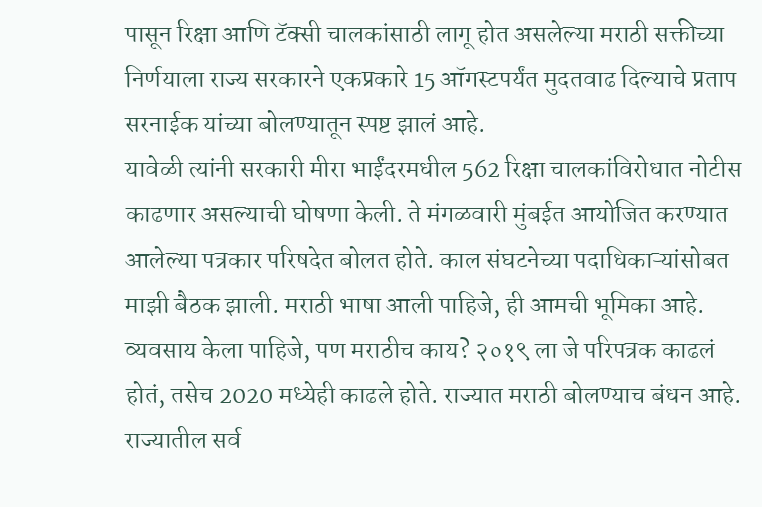पासून रिक्षा आणि टॅक्सी चालकांसाठी लागू होत असलेल्या मराठी सक्तीच्या निर्णयाला राज्य सरकारने एकप्रकारे 15 ऑगस्टपर्यंत मुदतवाढ दिल्याचे प्रताप सरनाईक यांच्या बोलण्यातून स्पष्ट झालं आहे.
यावेळी त्यांनी सरकारी मीरा भाईंदरमधील 562 रिक्षा चालकांविरोधात नोटीस काढणार असल्याची घोषणा केली. ते मंगळवारी मुंबईत आयोजित करण्यात आलेल्या पत्रकार परिषदेत बोलत होते. काल संघटनेच्या पदाधिकाऱ्यांसोबत माझी बैठक झाली. मराठी भाषा आली पाहिजे, ही आमची भूमिका आहे. व्यवसाय केला पाहिजे, पण मराठीच काय? २०१९ ला जे परिपत्रक काढलं होतं, तसेच 2020 मध्येही काढले होते. राज्यात मराठी बोलण्याच बंधन आहे. राज्यातील सर्व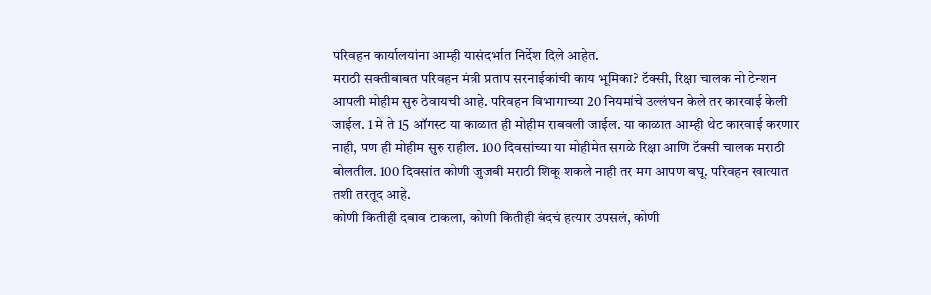परिवहन कार्यालयांना आम्ही यासंदर्भात निर्देश दिले आहेत.
मराठी सक्तीबाबत परिवहन मंत्री प्रताप सरनाईकांची काय भूमिका? टॅक्सी, रिक्षा चालक नो टेन्शन
आपली मोहीम सुरु ठेवायची आहे. परिवहन विभागाच्या 20 नियमांचे उल्लंघन केले तर कारवाई केली जाईल. 1 मे ते 15 ऑगस्ट या काळात ही मोहीम राबवली जाईल. या काळात आम्ही थेट कारवाई करणार नाही, पण ही मोहीम सुरु राहील. 100 दिवसांच्या या मोहीमेत सगळे रिक्षा आणि टॅक्सी चालक मराठी बोलतील. 100 दिवसांत कोणी जुजबी मराठी शिकू शकले नाही तर मग आपण बघू. परिवहन खात्यात तशी तरतूद आहे.
कोणी कितीही दबाव टाकला, कोणी कितीही बंदचं हत्यार उपसलं, कोणी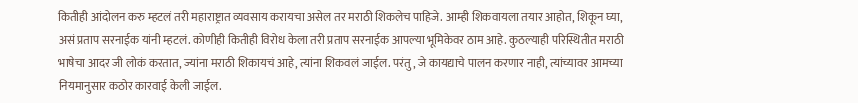कितीही आंदोलन करु म्हटलं तरी महाराष्ट्रात व्यवसाय करायचा असेल तर मराठी शिकलेच पाहिजे. आम्ही शिकवायला तयार आहोत, शिकून घ्या, असं प्रताप सरनाईक यांनी म्हटलं. कोणीही कितीही विरोध केला तरी प्रताप सरनाईक आपल्या भूमिकेवर ठाम आहे. कुठल्याही परिस्थितीत मराठी भाषेचा आदर जी लोकं करतात, ज्यांना मराठी शिकायचं आहे, त्यांना शिकवलं जाईल. परंतु, जे कायद्याचे पालन करणार नाही, त्यांच्यावर आमच्या नियमानुसार कठोर कारवाई केली जाईल.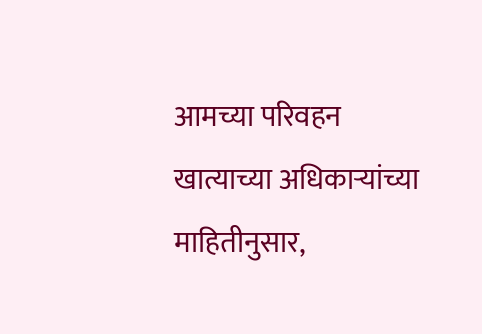आमच्या परिवहन खात्याच्या अधिकाऱ्यांच्या माहितीनुसार,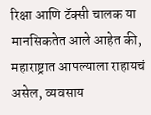रिक्षा आणि टॅक्सी चालक या मानसिकतेत आले आहेत की, महाराष्ट्रात आपल्याला राहायचं असेल, व्यवसाय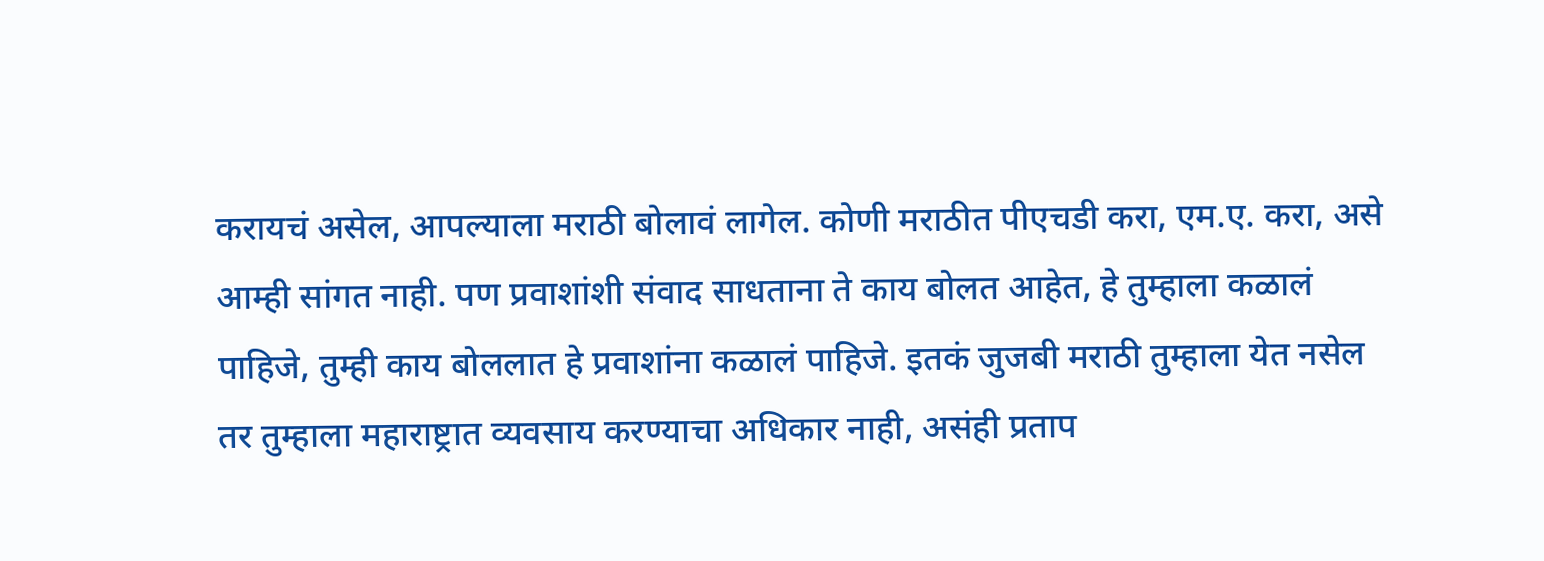करायचं असेल, आपल्याला मराठी बोलावं लागेल. कोणी मराठीत पीएचडी करा, एम.ए. करा, असे आम्ही सांगत नाही. पण प्रवाशांशी संवाद साधताना ते काय बोलत आहेत, हे तुम्हाला कळालं पाहिजे, तुम्ही काय बोललात हे प्रवाशांना कळालं पाहिजे. इतकं जुजबी मराठी तुम्हाला येत नसेल तर तुम्हाला महाराष्ट्रात व्यवसाय करण्याचा अधिकार नाही, असंही प्रताप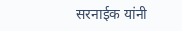सरनाईक यांनी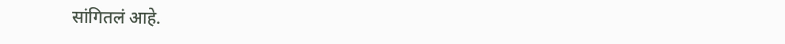सांगितलं आहे.